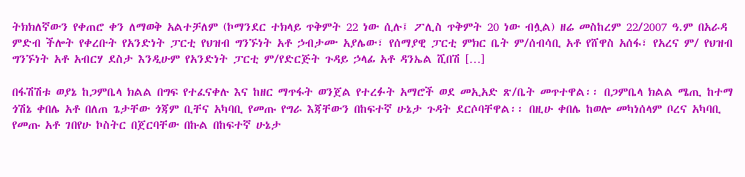ትክክለኛውን የቀጠሮ ቀን ለማወቅ አልተቻለም (ኮማንደር ተክላይ ጥቅምት 22 ነው ሲሉ፤ ፖሊስ ጥቅምት 20 ነው ብሏል) ዘሬ መስከረም 22/2007 ዓ.ም በአራዳ ምድብ ችሎት የቀረቡት የአንድነት ፓርቲ የህዝብ ግንኙነት አቶ ኃብታሙ አያሌው፣ የሰማያዊ ፓርቲ ምክር ቤት ም/ሰብሳቢ አቶ የሸዋስ አሰፋ፣ የአረና ም/ የህዝብ ግንኙነት አቶ አብርሃ ደስታ እንዲሁም የአንድነት ፓርቲ ም/የድርጅት ጉዳይ ኃላፊ አቶ ዳንኤል ሺበሽ […]

በፋሽሽቱ ወያኔ ከጋምቤላ ክልል በግፍ የተፈናቀሉ እና ከዘር ማጥፋት ወንጀል የተረፉት አማሮች ወደ መኢአድ ጽ/ቤት መጥተዋል፡፡ በጋምቤላ ክልል ሜጢ ከተማ ጎሽኔ ቀበሌ አቶ በለጠ ጌታቸው ጎጃም ቢቸና አካባቢ የመጡ የግራ እጃቸውን በከፍተኛ ሁኔታ ጉዳት ደርሶባቸዋል፡፡ በዚሁ ቀበሌ ከወሎ መካነሰላም ቦረና አካባቢ የመጡ አቶ ገበየሁ ኮስትር በጀርባቸው በኩል በከፍተኛ ሁኔታ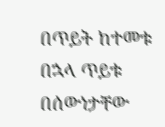በጥይት ከተመቱ በኋላ ጥይቱ በሰውነታቸው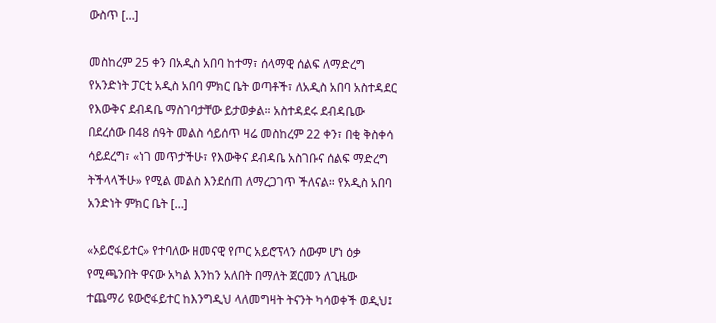ውስጥ […]

መስከረም 25 ቀን በአዲስ አበባ ከተማ፣ ሰላማዊ ሰልፍ ለማድረግ የአንድነት ፓርቲ አዲስ አበባ ምክር ቤት ወጣቶች፣ ለአዲስ አበባ አስተዳደር የእውቅና ደብዳቤ ማስገባታቸው ይታወቃል። አስተዳደሩ ደብዳቤው በደረሰው በ48 ሰዓት መልስ ሳይሰጥ ዛሬ መስከረም 22 ቀን፣ በቂ ቅስቀሳ ሳይደረግ፣ «ነገ መጥታችሁ፣ የእውቅና ደብዳቤ አስገቡና ሰልፍ ማድረግ ትችላላችሁ» የሚል መልስ እንደሰጠ ለማረጋገጥ ችለናል። የአዲስ አበባ አንድነት ምክር ቤት […]

«ኦይሮፋይተር» የተባለው ዘመናዊ የጦር አይሮፕላን ሰውም ሆነ ዕቃ የሚጫንበት ዋናው አካል እንከን አለበት በማለት ጀርመን ለጊዜው ተጨማሪ ዩውሮፋይተር ከእንግዲህ ላለመግዛት ትናንት ካሳወቀች ወዲህ፤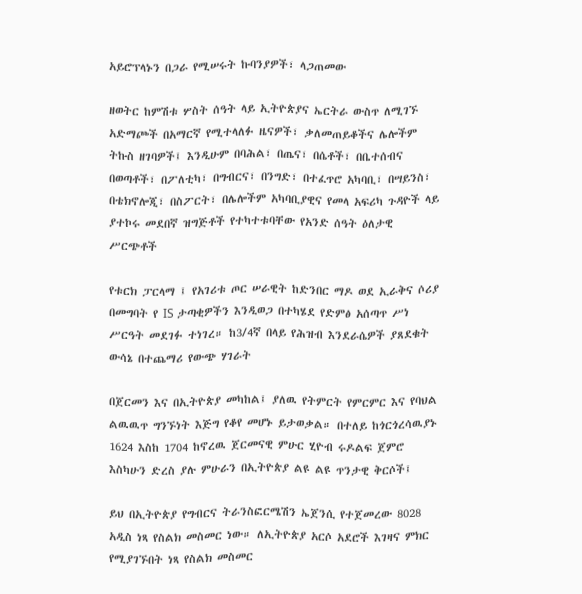አይሮፕላኑን በጋራ የሚሠሩት ኩባንያዎች፣ ላጋጠመው

ዘወትር ከምሽቱ ሦስት ሰዓት ላይ ኢትዮጵያና ኤርትራ ውስጥ ለሚገኙ አድማጮች በአማርኛ የሚተላለፉ ዜናዎች፣ ቃለመጠይቆችና ሌሎችም ትኩስ ዘገባዎች፤ እንዲሁም በባሕል፣ በጤና፣ በሴቶች፣ በቤተሰብና በወጣቶች፣ በፖለቲካ፣ በግብርና፣ በንግድ፣ በተፈጥሮ አካባቢ፣ በሣይንስ፣ በቴክኖሎጂ፣ በስፖርት፣ በሌሎችም አካባቢያዊና የመላ አፍሪካ ጉዳዮች ላይ ያተኮሩ መደበኛ ዝግጅቶች የተካተቱባቸው የአንድ ሰዓት ዕለታዊ ሥርጭቶች

የቱርክ ፓርላማ ፤ የአገሪቱ ጦር ሠራዊት ከድንበር ማዶ ወደ ኢራቅና ሶሪያ በመግባት የ IS ታጣቂዎችን እንዲወጋ በተካሄደ የድምፅ አሰጣጥ ሥነ ሥርዓት መደገፉ ተነገረ። ከ3/4ኛ በላይ የሕዝብ እንደራሴዎች ያጸደቁት ውሳኔ በተጨማሪ የውጭ ሃገራት

በጀርመን እና በኢትዮጵያ መካከል፤ ያለዉ የትምርት የምርምር እና የባህል ልዉዉጥ ግንኙነት እጅግ የቆየ መሆኑ ይታወቃል። በተለይ ከጎርጎረሳዉያኑ 1624 እስከ 1704 ከኖረዉ ጀርመናዊ ምሁር ሂዮብ ሩዶልፍ ጀምሮ እስካሁን ድረስ ያሉ ምሁራን በኢትዮጵያ ልዩ ልዩ ጥንታዊ ቅርሶች፤

ይህ በኢትዮጵያ የግብርና ትራንስፎርሜሽን ኤጀንሲ የተጀመረው 8028 አዲስ ነጻ የስልክ መስመር ነው። ለኢትዮጵያ አርሶ አደሮች እገዛና ምክር የሚያገኙበት ነጻ የስልክ መስመር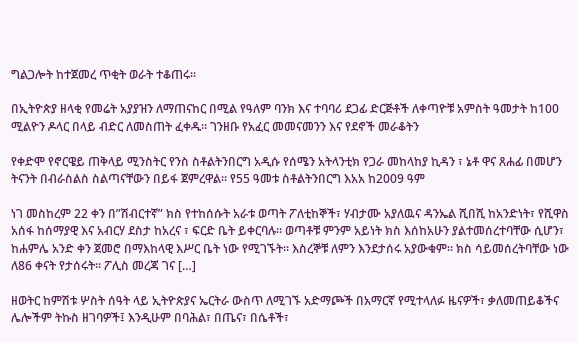ግልጋሎት ከተጀመረ ጥቂት ወራት ተቆጠሩ።

በኢትዮጵያ ዘላቂ የመሬት አያያዝን ለማጠናከር በሚል የዓለም ባንክ እና ተባባሪ ደጋፊ ድርጅቶች ለቀጣዮቹ አምስት ዓመታት ከ100 ሚልዮን ዶላር በላይ ብድር ለመስጠት ፈቀዱ። ገንዘቡ የአፈር መመናመንን እና የደኖች መራቆትን

የቀድሞ የኖርዌይ ጠቅላይ ሚንስትር የንስ ስቶልትንበርግ አዲሱ የሰሜን አትላንቲክ የጋራ መከላከያ ኪዳን ፣ ኔቶ ዋና ጸሐፊ በመሆን ትናንት በብራስልስ ስልጣናቸውን በይፋ ጀምረዋል። የ55 ዓመቱ ስቶልትንበርግ እአአ ከ2009 ዓም

ነገ መስከረም 22 ቀን በ”ሽብርተኛ” ክስ የተከሰሱት አራቱ ወጣት ፖለቲከኞች፣ ሃብታሙ አያለዉና ዳንኤል ሺበሺ ከአንድነት፣ የሺዋስ አሰፋ ከሰማያዊ እና አብርሃ ደስታ ከአረና ፣ ፍርድ ቤት ይቀርባሉ። ወጣቶቹ ምንም አይነት ክስ እሰከአሁን ያልተመሰረተባቸው ሲሆን፣ ከሐምሌ አንድ ቀን ጀመሮ በማእከላዊ እሥር ቤት ነው የሚገኙት። እስረኞቹ ለምን እንደታሰሩ አያውቁም። ክስ ሳይመሰረትባቸው ነው ለ86 ቀናት የታሰሩት። ፖሊስ መረጃ ገና […]

ዘወትር ከምሽቱ ሦስት ሰዓት ላይ ኢትዮጵያና ኤርትራ ውስጥ ለሚገኙ አድማጮች በአማርኛ የሚተላለፉ ዜናዎች፣ ቃለመጠይቆችና ሌሎችም ትኩስ ዘገባዎች፤ እንዲሁም በባሕል፣ በጤና፣ በሴቶች፣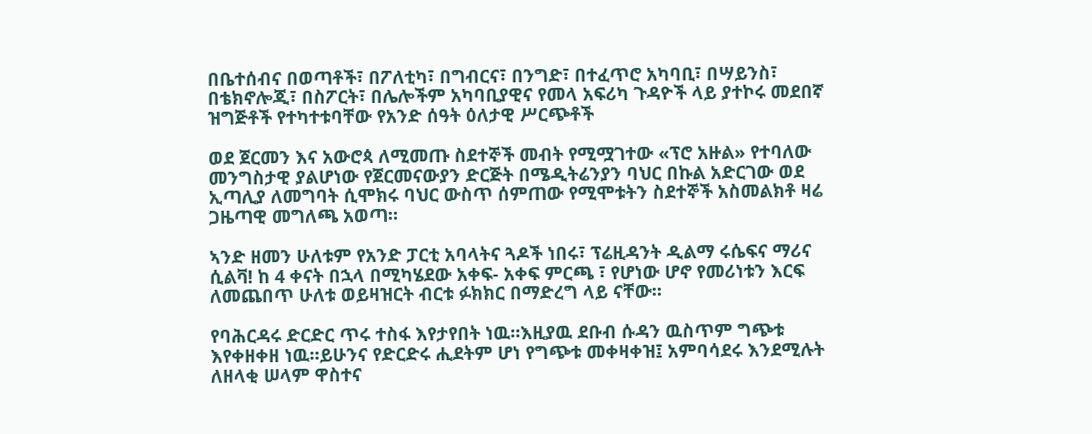በቤተሰብና በወጣቶች፣ በፖለቲካ፣ በግብርና፣ በንግድ፣ በተፈጥሮ አካባቢ፣ በሣይንስ፣ በቴክኖሎጂ፣ በስፖርት፣ በሌሎችም አካባቢያዊና የመላ አፍሪካ ጉዳዮች ላይ ያተኮሩ መደበኛ ዝግጅቶች የተካተቱባቸው የአንድ ሰዓት ዕለታዊ ሥርጭቶች

ወደ ጀርመን እና አውሮጳ ለሚመጡ ስደተኞች መብት የሚሟገተው «ፕሮ አዙል» የተባለው መንግስታዊ ያልሆነው የጀርመናውያን ድርጅት በሜዲትሬንያን ባህር በኩል አድርገው ወደ ኢጣሊያ ለመግባት ሲሞክሩ ባህር ውስጥ ሰምጠው የሚሞቱትን ስደተኞች አስመልክቶ ዛሬ ጋዜጣዊ መግለጫ አወጣ።

ኣንድ ዘመን ሁለቱም የአንድ ፓርቲ አባላትና ጓዶች ነበሩ፣ ፕሬዚዳንት ዲልማ ሩሴፍና ማሪና ሲልቫ! ከ 4 ቀናት በኋላ በሚካሄደው አቀፍ- አቀፍ ምርጫ ፣ የሆነው ሆኖ የመሪነቱን እርፍ ለመጨበጥ ሁለቱ ወይዛዝርት ብርቱ ፉክክር በማድረግ ላይ ናቸው።

የባሕርዳሩ ድርድር ጥሩ ተስፋ እየታየበት ነዉ።እዚያዉ ደቡብ ሱዳን ዉስጥም ግጭቱ እየቀዘቀዘ ነዉ።ይሁንና የድርድሩ ሒደትም ሆነ የግጭቱ መቀዛቀዝ፤ አምባሳደሩ እንደሚሉት ለዘላቂ ሠላም ዋስተና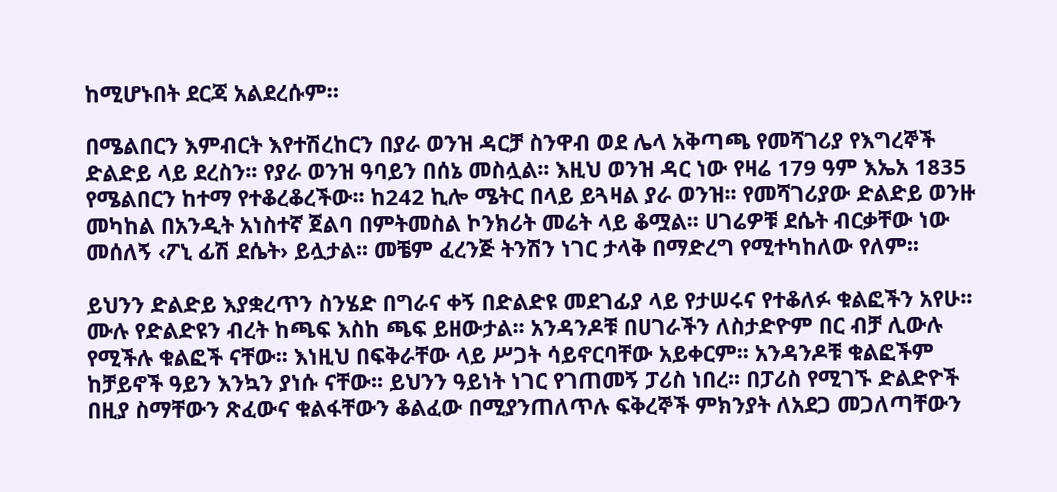ከሚሆኑበት ደርጃ አልደረሱም።

በሜልበርን እምብርት እየተሽረከርን በያራ ወንዝ ዳርቻ ስንዋብ ወደ ሌላ አቅጣጫ የመሻገሪያ የእግረኞች ድልድይ ላይ ደረስን፡፡ የያራ ወንዝ ዓባይን በሰኔ መስሏል፡፡ እዚህ ወንዝ ዳር ነው የዛሬ 179 ዓም እኤአ 1835 የሜልበርን ከተማ የተቆረቆረችው፡፡ ከ242 ኪሎ ሜትር በላይ ይጓዛል ያራ ወንዝ፡፡ የመሻገሪያው ድልድይ ወንዙ መካከል በአንዲት አነስተኛ ጀልባ በምትመስል ኮንክሪት መሬት ላይ ቆሟል፡፡ ሀገሬዎቹ ደሴት ብርቃቸው ነው መሰለኝ ‹ፖኒ ፊሽ ደሴት› ይሏታል፡፡ መቼም ፈረንጅ ትንሽን ነገር ታላቅ በማድረግ የሚተካከለው የለም፡፡

ይህንን ድልድይ እያቋረጥን ስንሄድ በግራና ቀኝ በድልድዩ መደገፊያ ላይ የታሠሩና የተቆለፉ ቁልፎችን አየሁ፡፡ ሙሉ የድልድዩን ብረት ከጫፍ እስከ ጫፍ ይዘውታል፡፡ አንዳንዶቹ በሀገራችን ለስታድዮም በር ብቻ ሊውሉ የሚችሉ ቁልፎች ናቸው፡፡ እነዚህ በፍቅራቸው ላይ ሥጋት ሳይኖርባቸው አይቀርም፡፡ አንዳንዶቹ ቁልፎችም ከቻይኖች ዓይን እንኳን ያነሱ ናቸው፡፡ ይህንን ዓይነት ነገር የገጠመኝ ፓሪስ ነበረ፡፡ በፓሪስ የሚገኙ ድልድዮች በዚያ ስማቸውን ጽፈውና ቁልፋቸውን ቆልፈው በሚያንጠለጥሉ ፍቅረኞች ምክንያት ለአደጋ መጋለጣቸውን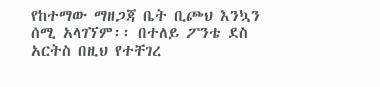የከተማው ማዘጋጃ ቤት ቢጮህ እንኳን ሰሚ አላገኘም፡፡ በተለይ ፖንቴ ደስ አርትስ በዚህ የተቸገረ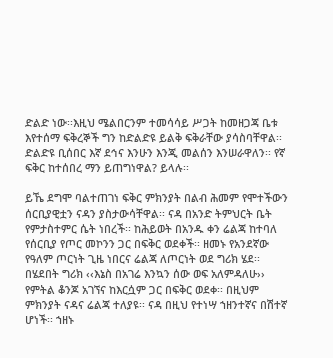ድልድ ነው፡፡እዚህ ሜልበርንም ተመሳሳይ ሥጋት ከመዘጋጃ ቤቱ እየተሰማ ፍቅረኞች ግን ከድልድዩ ይልቅ ፍቅራቸው ያሳስባቸዋል፡፡ ድልድዩ ቢሰበር እኛ ደኅና እንሁን እንጂ መልሰን እንሠራዋለን፡፡ የኛ ፍቅር ከተሰበረ ማን ይጠግነዋል? ይላሉ፡፡

ይኼ ደግሞ ባልተጠገነ ፍቅር ምክንያት በልብ ሕመም የሞተችውን ሰርቢያዊቷን ናዳን ያስታውሳቸዋል፡፡ ናዳ በአንድ ትምህርት ቤት የምታስተምር ሴት ነበረች፡፡ ከሕይወት በአንዱ ቀን ሬልጃ ከተባለ የሰርቢያ የጦር መኮንን ጋር በፍቅር ወደቀች፡፡ ዘመኑ የአንደኛው የዓለም ጦርነት ጊዜ ነበርና ሬልጃ ለጦርነት ወደ ግሪክ ሄደ፡፡ በሄደበት ግሪክ ‹‹እኔስ በአገሬ እንኳን ሰው ወፍ አለምዳለሁ›› የምትል ቆንጆ አገኘና ከእርሷም ጋር በፍቅር ወደቀ፡፡ በዚህም ምክንያት ናዳና ሬልጃ ተለያዩ፡፡ ናዳ በዚህ የተነሣ ኀዘንተኛና በሽተኛ ሆነች፡፡ ኀዘኑ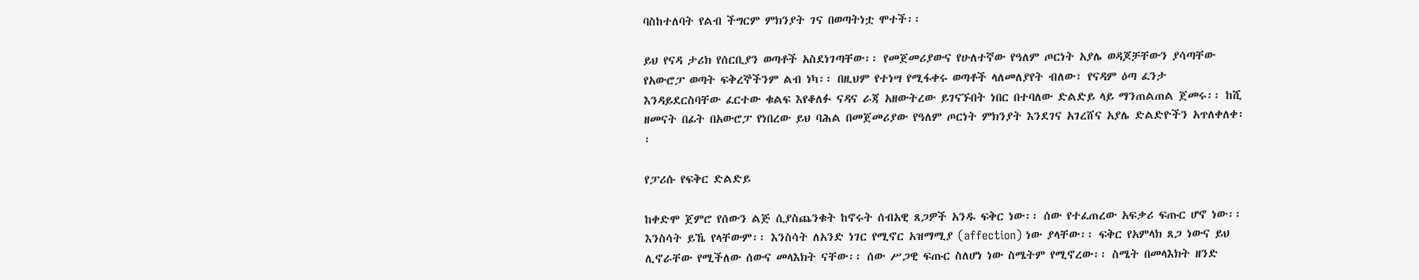ባስከተለባት የልብ ችግርም ምክንያት ገና በወጣትነቷ ሞተች፡፡

ይህ የናዳ ታሪክ የሰርቢያን ወጣቶች አስደነገጣቸው፡፡ የመጀመሪያውና የሁለተኛው የዓለም ጦርነት አያሌ ወዳጆቻቸውን ያሳጣቸው የአውሮፓ ወጣት ፍቅረኞችንም ልብ ነካ፡፡ በዚህም የተነሣ የሚፋቀሩ ወጣቶች ላለመለያየት ብለው፣ የናዳም ዕጣ ፈንታ እንዳይደርስባቸው ፈርተው ቁልፍ እየቆለፉ ናዳና ራጃ አዘውትረው ይገናኙበት ነበር በተባለው ድልድይ ላይ ማንጠልጠል ጀመሩ፡፡ ከሺ ዘመናት በፊት በአውሮፓ የነበረው ይህ ባሕል በመጀመሪያው የዓለም ጦርነት ምክንያት እንደገና አገረሸና አያሌ ድልድዮችን አጥለቀለቀ፡፡

የፓሪሱ የፍቅር ድልድይ

ከቀድሞ ጀምሮ የሰውን ልጅ ሲያስጨንቁት ከኖሩት ሰብአዊ ጸጋዎች አንዱ ፍቅር ነው፡፡ ሰው የተፈጠረው አፍቃሪ ፍጡር ሆኖ ነው፡፡ እንስሳት ይኼ የላቸውም፡፡ እንስሳት ለአንድ ነገር የሚኖር አዝማሚያ (affection) ነው ያላቸው፡፡ ፍቅር የአምላክ ጸጋ ነውና ይህ ሊኖራቸው የሚችለው ሰውና መላእክት ናቸው፡፡ ሰው ሥጋዊ ፍጡር ስለሆነ ነው ስሜትም የሚኖረው፡፡ ስሜት በመላእክት ዘንድ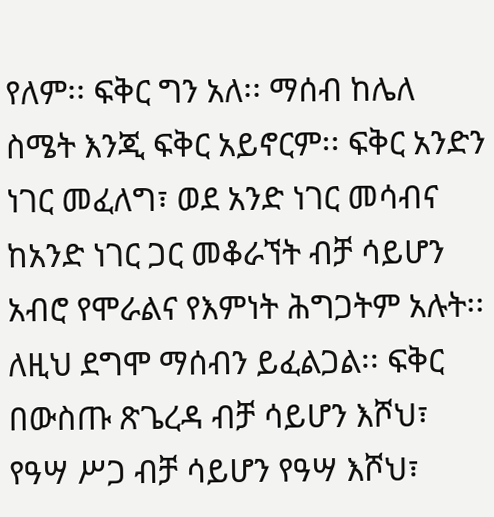የለም፡፡ ፍቅር ግን አለ፡፡ ማሰብ ከሌለ ስሜት እንጂ ፍቅር አይኖርም፡፡ ፍቅር አንድን ነገር መፈለግ፣ ወደ አንድ ነገር መሳብና ከአንድ ነገር ጋር መቆራኘት ብቻ ሳይሆን አብሮ የሞራልና የእምነት ሕግጋትም አሉት፡፡ ለዚህ ደግሞ ማሰብን ይፈልጋል፡፡ ፍቅር በውስጡ ጽጌረዳ ብቻ ሳይሆን እሾህ፣ የዓሣ ሥጋ ብቻ ሳይሆን የዓሣ እሾህ፣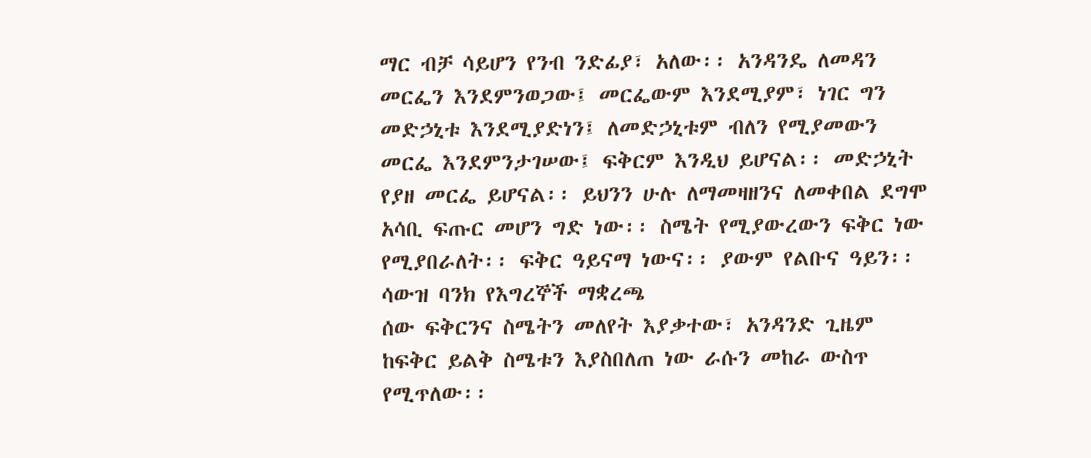ማር ብቻ ሳይሆን የንብ ንድፊያ፣ አለው፡፡ አንዳንዴ ለመዳን መርፌን እንደምንወጋው፤ መርፌውም እንደሚያም፣ ነገር ግን መድኃኒቱ እንደሚያድነን፤ ለመድኃኒቱም ብለን የሚያመውን መርፌ እንደምንታገሠው፤ ፍቅርም እንዲህ ይሆናል፡፡ መድኃኒት የያዘ መርፌ ይሆናል፡፡ ይህንን ሁሉ ለማመዛዘንና ለመቀበል ደግሞ አሳቢ ፍጡር መሆን ግድ ነው፡፡ ስሜት የሚያውረውን ፍቅር ነው የሚያበራለት፡፡ ፍቅር ዓይናማ ነውና፡፡ ያውም የልቡና ዓይን፡፡
ሳውዝ ባንክ የእግረኞች ማቋረጫ
ሰው ፍቅርንና ስሜትን መለየት እያቃተው፣ አንዳንድ ጊዜም ከፍቅር ይልቅ ስሜቱን እያስበለጠ ነው ራሱን መከራ ውስጥ የሚጥለው፡፡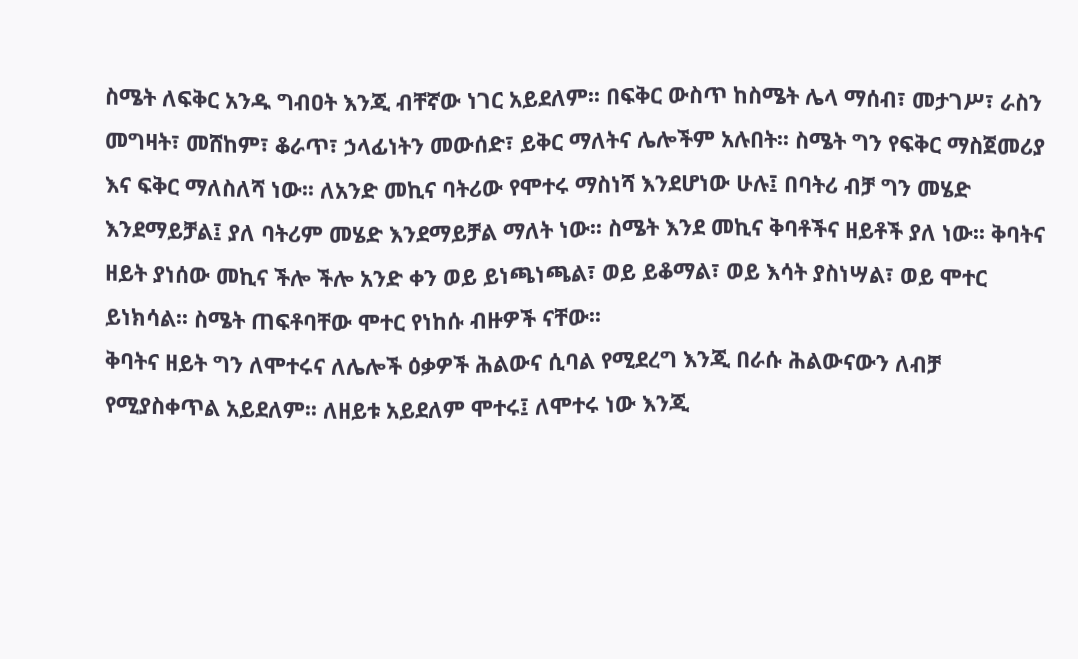ስሜት ለፍቅር አንዱ ግብዐት እንጂ ብቸኛው ነገር አይደለም፡፡ በፍቅር ውስጥ ከስሜት ሌላ ማሰብ፣ መታገሥ፣ ራስን መግዛት፣ መሸከም፣ ቆራጥ፣ ኃላፊነትን መውሰድ፣ ይቅር ማለትና ሌሎችም አሉበት፡፡ ስሜት ግን የፍቅር ማስጀመሪያ እና ፍቅር ማለስለሻ ነው፡፡ ለአንድ መኪና ባትሪው የሞተሩ ማስነሻ እንደሆነው ሁሉ፤ በባትሪ ብቻ ግን መሄድ እንደማይቻል፤ ያለ ባትሪም መሄድ እንደማይቻል ማለት ነው፡፡ ስሜት እንደ መኪና ቅባቶችና ዘይቶች ያለ ነው፡፡ ቅባትና ዘይት ያነሰው መኪና ችሎ ችሎ አንድ ቀን ወይ ይነጫነጫል፣ ወይ ይቆማል፣ ወይ እሳት ያስነሣል፣ ወይ ሞተር ይነክሳል፡፡ ስሜት ጠፍቶባቸው ሞተር የነከሱ ብዙዎች ናቸው፡፡
ቅባትና ዘይት ግን ለሞተሩና ለሌሎች ዕቃዎች ሕልውና ሲባል የሚደረግ እንጂ በራሱ ሕልውናውን ለብቻ የሚያስቀጥል አይደለም፡፡ ለዘይቱ አይደለም ሞተሩ፤ ለሞተሩ ነው እንጂ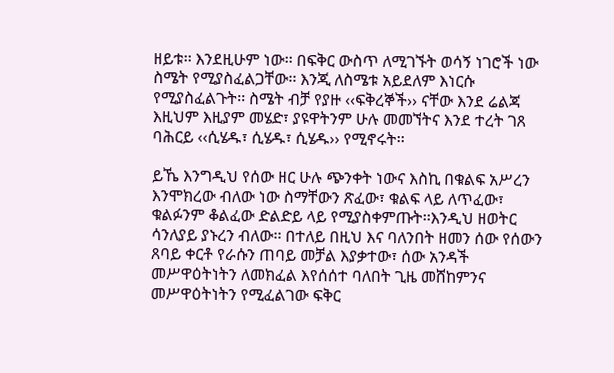ዘይቱ፡፡ እንደዚሁም ነው፡፡ በፍቅር ውስጥ ለሚገኙት ወሳኝ ነገሮች ነው ስሜት የሚያስፈልጋቸው፡፡ እንጂ ለስሜቱ አይደለም እነርሱ የሚያስፈልጉት፡፡ ስሜት ብቻ የያዙ ‹‹ፍቅረኞች›› ናቸው እንደ ሬልጃ እዚህም እዚያም መሄድ፣ ያዩዋትንም ሁሉ መመኘትና እንደ ተረት ገጸ ባሕርይ ‹‹ሲሄዱ፣ ሲሄዱ፣ ሲሄዱ›› የሚኖሩት፡፡

ይኼ እንግዲህ የሰው ዘር ሁሉ ጭንቀት ነውና እስኪ በቁልፍ አሥረን እንሞክረው ብለው ነው ስማቸውን ጽፈው፣ ቁልፍ ላይ ለጥፈው፣ ቁልፉንም ቆልፈው ድልድይ ላይ የሚያስቀምጡት፡፡እንዲህ ዘወትር ሳንለያይ ያኑረን ብለው፡፡ በተለይ በዚህ እና ባለንበት ዘመን ሰው የሰውን ጸባይ ቀርቶ የራሱን ጠባይ መቻል እያቃተው፣ ሰው አንዳች መሥዋዕትነትን ለመክፈል እየሰሰተ ባለበት ጊዜ መሸከምንና መሥዋዕትነትን የሚፈልገው ፍቅር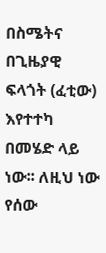በስሜትና በጊዜያዊ ፍላጎት (ፈቲው) እየተተካ በመሄድ ላይ ነው፡፡ ለዚህ ነው የሰው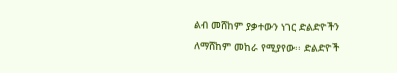ልብ መሸከም ያቃተውን ነገር ድልድዮችን ለማሸከም መከራ የሚያየው፡፡ ድልድዮች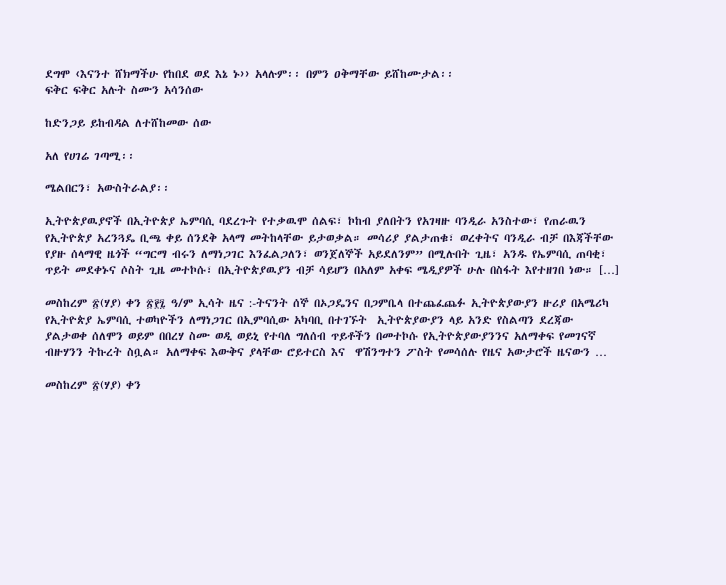ደግሞ ‹እናንተ ሸክማችሁ የከበደ ወደ እኔ ኑ›› አላሉም፡፡ በምን ዐቅማቸው ይሸከሙታል፡፡
ፍቅር ፍቅር አሉት ስሙን አሳንሰው

ከድንጋይ ይከብዳል ለተሸከመው ሰው

አለ የሀገሬ ገጣሚ፡፡

ሜልበርን፣ አውስትራልያ፡፡

ኢትዮጵያዉያኖች በኢትዮጵያ ኤምባሲ ባደረጉት የተቃዉሞ ሰልፍ፣ ኮከብ ያለበትን የአገዛዙ ባንዲራ አንስተው፣ የጠራዉን የኢትዮጵያ አረንጓዴ ቢጫ ቀይ ሰንደቅ አላማ መትከላቸው ይታወቃል። መሳሪያ ያልታጠቁ፣ ወረቀትና ባንዲራ ብቻ በእጃችቸው የያዙ ሰላማዊ ዜጎች “ግርማ ብሩን ለማነጋገር እንፈልጋለን፣ ወንጀለኞች አይደለንም” በሚሉበት ጊዜ፣ አንዱ የኤምባሲ ጠባቂ፣ ጥይት መደቀኑና ሶስት ጊዜ መተኮሱ፣ በኢትዮጵያዉያን ብቻ ሳይሆን በአለም አቀፍ ሜዲያዎች ሁሉ በስፋት እየተዘገበ ነው። […]

መስከረም ፳(ሃያ) ቀን ፳፻፯ ዓ/ም ኢሳት ዜና :-ትናንት ሰኞ በኦጋዴንና በጋምቤላ በተጨፈጨፉ ኢትዮጵያውያን ዙሪያ በአሜሪካ የኢትዮጵያ ኤምባሲ ተወካዮችን ለማነጋገር በኢምባሲው አካባቢ በተገኙት  ኢትዮጵያውያን ላይ አንድ የስልጣን ደረጃው ያልታወቀ ሰለሞን ወይም በበረሃ ስሙ ወዲ ወይኒ የተባለ ግለሰብ ጥይቶችን በመተኮሱ የኢትዮጵያውያንንና አለማቀፍ የመገናኛ ብዙሃንን ትኩረት ስቧል። አለማቀፍ እውቅና ያላቸው ሮይተርስ እና  ዋሽንግተን ፖስት የመሳሰሉ የዜና አውታሮች ዜናውን …

መስከረም ፳(ሃያ) ቀን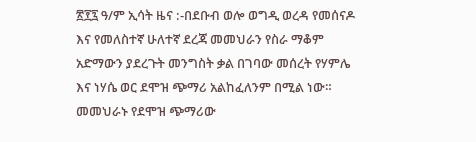፳፻፯ ዓ/ም ኢሳት ዜና :-በደቡብ ወሎ ወግዲ ወረዳ የመሰናዶ እና የመለስተኛ ሁለተኛ ደረጃ መመህራን የስራ ማቆም አድማውን ያደረጉት መንግስት ቃል በገባው መሰረት የሃምሌ እና ነሃሴ ወር ደሞዝ ጭማሪ አልከፈለንም በሚል ነው። መመህራኑ የደሞዝ ጭማሪው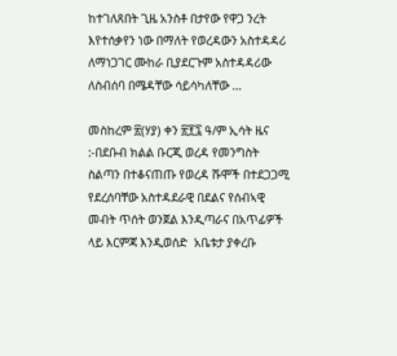ከተገለጸበት ጊዜ አንስቶ በታየው የዋጋ ንረት እየተሰቃየን ነው በማለት የወረዳውን አስተዳዳሪ ለማነጋገር ሙከራ ቢያደርጉም አስተዳዳሪው ለስብሰባ በሜዳቸው ሳይሳካለቸው …

መስከረም ፳(ሃያ) ቀን ፳፻፯ ዓ/ም ኢሳት ዜና :-በደቡብ ክልል ቡርጂ ወረዳ የመንግስት ስልጣን በተቆናጠጡ የወረዳ ሹሞች በተደጋጋሚ የደረሰባቸው አስተዳደራዊ በደልና የሰብኣዊ መብት ጥሰት ወንጀል እንዲጣራና በአጥፊዎች ላይ እርምጃ እንዲወሰድ  አቤቱታ ያቀረቡ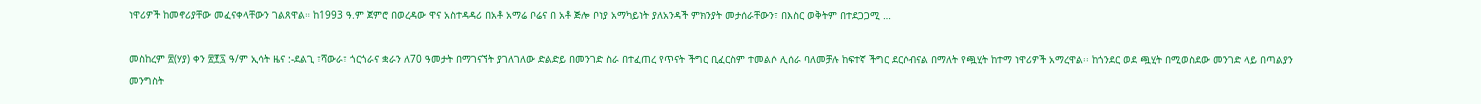ነዋሪዎች ከመኖሪያቸው መፈናቀላቸውን ገልጸዋል። ከ1993 ዓ.ም ጀምሮ በወረዳው ዋና አስተዳዳሪ በአቶ አማሬ ቦሬና በ አቶ ጅሎ ቦነያ አማካይነት ያለአንዳች ምክንያት መታሰራቸውን፣ በእስር ወቅትም በተደጋጋሚ …

መስከረም ፳(ሃያ) ቀን ፳፻፯ ዓ/ም ኢሳት ዜና :-ደልጊ ፣ሻውራ፣ ጎርጎራና ቋራን ለ70 ዓመታት በማገናኘት ያገለገለው ድልድይ በመንገድ ስራ በተፈጠረ የጥናት ችግር ቢፈርስም ተመልሶ ሊሰራ ባለመቻሉ ከፍተኛ ችግር ደርሶብናል በማለት የጯሂት ከተማ ነዋሪዎች አማረዋል፡፡ ከጎንደር ወደ ጯሂት በሚወስደው መንገድ ላይ በጣልያን መንግስት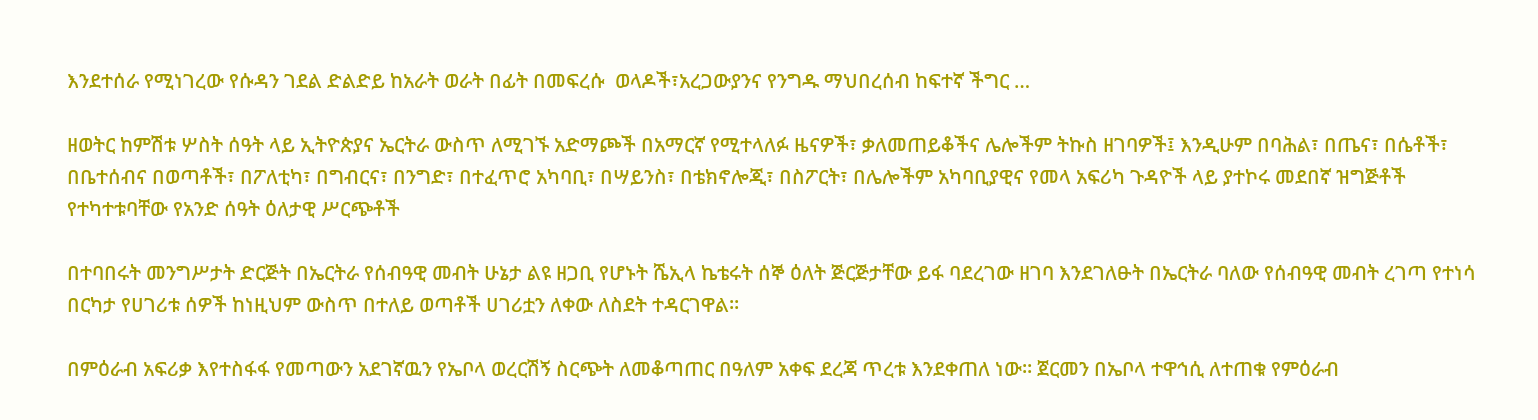እንደተሰራ የሚነገረው የሱዳን ገደል ድልድይ ከአራት ወራት በፊት በመፍረሱ  ወላዶች፣አረጋውያንና የንግዱ ማህበረሰብ ከፍተኛ ችግር …

ዘወትር ከምሽቱ ሦስት ሰዓት ላይ ኢትዮጵያና ኤርትራ ውስጥ ለሚገኙ አድማጮች በአማርኛ የሚተላለፉ ዜናዎች፣ ቃለመጠይቆችና ሌሎችም ትኩስ ዘገባዎች፤ እንዲሁም በባሕል፣ በጤና፣ በሴቶች፣ በቤተሰብና በወጣቶች፣ በፖለቲካ፣ በግብርና፣ በንግድ፣ በተፈጥሮ አካባቢ፣ በሣይንስ፣ በቴክኖሎጂ፣ በስፖርት፣ በሌሎችም አካባቢያዊና የመላ አፍሪካ ጉዳዮች ላይ ያተኮሩ መደበኛ ዝግጅቶች የተካተቱባቸው የአንድ ሰዓት ዕለታዊ ሥርጭቶች

በተባበሩት መንግሥታት ድርጅት በኤርትራ የሰብዓዊ መብት ሁኔታ ልዩ ዘጋቢ የሆኑት ሼኢላ ኬቴሩት ሰኞ ዕለት ጅርጅታቸው ይፋ ባደረገው ዘገባ እንደገለፁት በኤርትራ ባለው የሰብዓዊ መብት ረገጣ የተነሳ በርካታ የሀገሪቱ ሰዎች ከነዚህም ውስጥ በተለይ ወጣቶች ሀገሪቷን ለቀው ለስደት ተዳርገዋል።

በምዕራብ አፍሪቃ እየተስፋፋ የመጣውን አደገኛዉን የኤቦላ ወረርሽኝ ስርጭት ለመቆጣጠር በዓለም አቀፍ ደረጃ ጥረቱ እንደቀጠለ ነው። ጀርመን በኤቦላ ተዋኅሲ ለተጠቁ የምዕራብ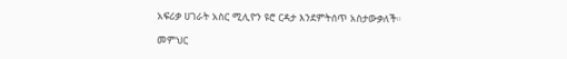አፍሪቃ ሀገራት አስር ሚሊዮን ዩሮ ርዳታ እንደምትሰጥ አስታውቃለች።

መምህር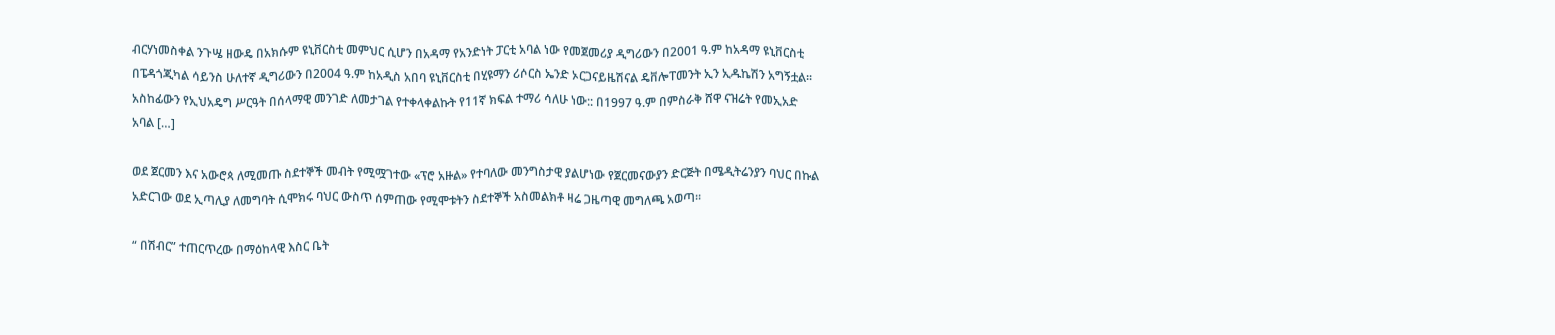ብርሃነመስቀል ንጉሤ ዘውዴ በአክሱም ዩኒቨርስቲ መምህር ሲሆን በአዳማ የአንድነት ፓርቲ አባል ነው የመጀመሪያ ዲግሪውን በ2001 ዓ.ም ከአዳማ ዩኒቨርስቲ በፔዳጎጂካል ሳይንስ ሁለተኛ ዲግሪውን በ2004 ዓ.ም ከአዲስ አበባ ዩኒቨርስቲ በሂዩማን ሪሶርስ ኤንድ ኦርጋናይዜሽናል ዴቨሎፐመንት ኢን ኢዱኬሽን አግኝቷል፡፡ አስከፊውን የኢህአዴግ ሥርዓት በሰላማዊ መንገድ ለመታገል የተቀላቀልኩት የ11ኛ ክፍል ተማሪ ሳለሁ ነው:: በ1997 ዓ.ም በምስራቅ ሸዋ ናዝሬት የመኢአድ አባል […]

ወደ ጀርመን እና አውሮጳ ለሚመጡ ስደተኞች መብት የሚሟገተው «ፕሮ አዙል» የተባለው መንግስታዊ ያልሆነው የጀርመናውያን ድርጅት በሜዲትሬንያን ባህር በኩል አድርገው ወደ ኢጣሊያ ለመግባት ሲሞክሩ ባህር ውስጥ ሰምጠው የሚሞቱትን ስደተኞች አስመልክቶ ዛሬ ጋዜጣዊ መግለጫ አወጣ።

“ በሽብር” ተጠርጥረው በማዕከላዊ እስር ቤት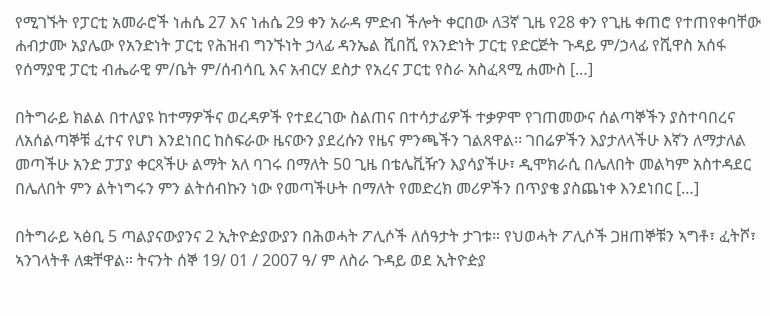የሚገኙት የፓርቲ አመራሮች ነሐሴ 27 እና ነሐሴ 29 ቀን አራዳ ምድብ ችሎት ቀርበው ለ3ኛ ጊዜ የ28 ቀን የጊዜ ቀጠሮ የተጠየቀባቸው ሐብታሙ አያሌው የአንድነት ፓርቲ የሕዝብ ግንኙነት ኃላፊ ዳንኤል ሺበሺ የአንድነት ፓርቲ የድርጅት ጉዳይ ም/ኃላፊ የሺዋስ አሰፋ የሰማያዊ ፓርቲ ብሔራዊ ም/ቤት ም/ሰብሳቢ እና አብርሃ ደስታ የአረና ፓርቲ የስራ አስፈጻሚ ሐሙስ […]

በትግራይ ክልል በተለያዩ ከተማዎችና ወረዳዎች የተደረገው ስልጠና በተሳታፊዎች ተቃዎሞ የገጠመውና ሰልጣኞችን ያስተባበረና ለአሰልጣኞቹ ፈተና የሆነ እንደነበር ከስፍራው ዜናውን ያደረሱን የዜና ምንጫችን ገልጸዋል፡፡ ገበሬዎችን እያታለላችሁ እኛን ለማታለል መጣችሁ አንድ ፓፓያ ቀርጻችሁ ልማት አለ ባገሩ በማለት 50 ጊዜ በቴሌቪዥን እያሳያችሁ፣ ዲሞክራሲ በሌለበት መልካም አስተዳደር በሌለበት ምን ልትነግሩን ምን ልትሰብኩን ነው የመጣችሁት በማለት የመድረክ መሪዎችን በጥያቄ ያስጨነቀ እንደነበር […]

በትግራይ ኣፅቢ 5 ጣልያናውያንና 2 ኢትዮዽያውያን በሕወሓት ፖሊሶች ለሰዓታት ታገቱ። የህወሓት ፖሊሶች ጋዘጠኞቹን ኣግቶ፣ ፈትሾ፣ ኣንገላትቶ ለቋቸዋል። ትናንት ሰኞ 19/ 01 / 2007 ዓ/ ም ለስራ ጉዳይ ወደ ኢትዮዽያ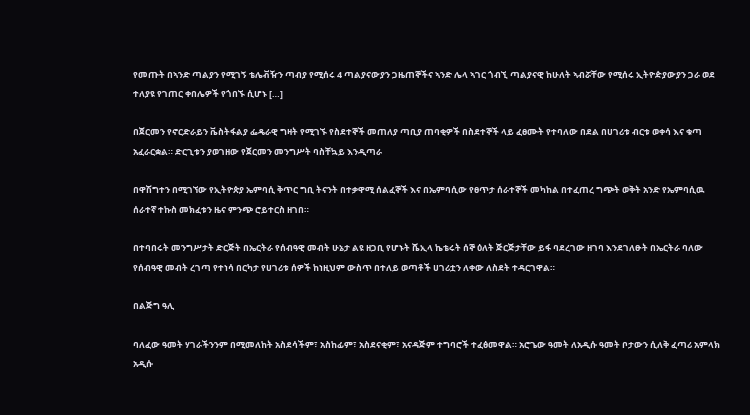የመጡት በኣንድ ጣልያን የሚገኝ ቴሌቭዥን ጣብያ የሚሰሩ 4 ጣልያናውያን ጋዜጠኞችና ኣንድ ሌላ ኣገር ጎብኚ ጣልያናዊ ከሁለት ኣብሯቸው የሚሰሩ ኢትዮዽያውያን ጋራ ወደ ተለያዩ የገጠር ቀበሌዎች የጎበኙ ሲሆኑ […]

በጀርመን የኖርድራይን ቬስትፋልያ ፌዴራዊ ግዛት የሚገኙ የስደተኞች መጠለያ ጣቢያ ጠባቂዎች በስደተኞች ላይ ፈፀሙት የተባለው በደል በሀገሪቱ ብርቱ ወቀሳ እና ቁጣ አፈራርቋል። ድርጊቱን ያወገዘው የጀርመን መንግሥት ባስቸኳይ እንዲጣራ

በዋሽግተን በሚገኘው የኢትዮጵያ ኤምባሲ ቅጥር ግቢ ትናንት በተቃዋሚ ሰልፈኞች እና በኤምባሲው የፀጥታ ሰራተኞች መካከል በተፈጠረ ግጭት ወቅት አንድ የኤምባሲዉ ሰራተኛ ተኩስ መክፈቱን ዜና ምንጭ ሮይተርስ ዘገበ።

በተባበሩት መንግሥታት ድርጅት በኤርትራ የሰብዓዊ መብት ሁኔታ ልዩ ዘጋቢ የሆኑት ሼኢላ ኬቴሩት ሰኞ ዕለት ጅርጅታቸው ይፋ ባደረገው ዘገባ እንደገለፁት በኤርትራ ባለው የሰብዓዊ መብት ረገጣ የተነሳ በርካታ የሀገሪቱ ሰዎች ከነዚህም ውስጥ በተለይ ወጣቶች ሀገሪቷን ለቀው ለስደት ተዳርገዋል።

በልጅግ ዓሊ

ባለፈው ዓመት ሃገራችንንም በሚመለከት አስደሳችም፣ አስከፊም፣ አስደናቂም፣ አናዳጅም ተግባሮች ተፈፅመዋል። አሮጌው ዓመት ለአዲሱ ዓመት ቦታውን ሲለቅ ፈጣሪ አምላክ አዲሱ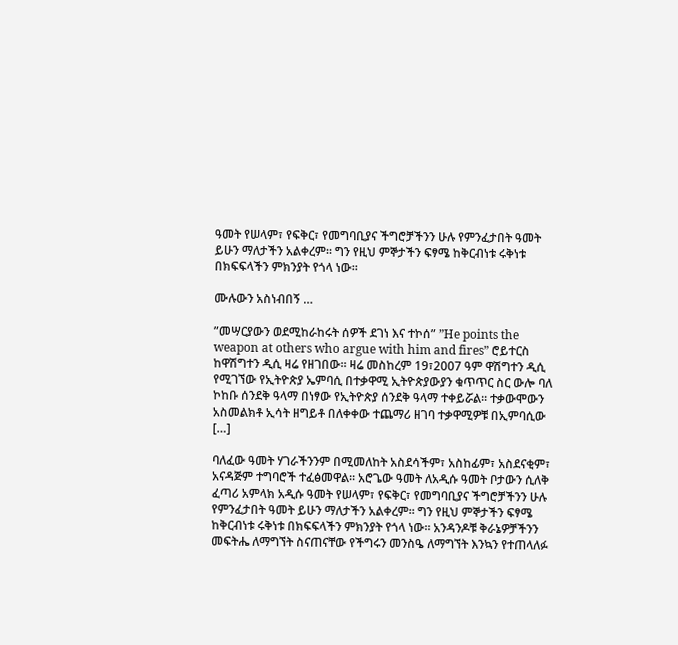ዓመት የሠላም፣ የፍቅር፣ የመግባቢያና ችግሮቻችንን ሁሉ የምንፈታበት ዓመት ይሁን ማለታችን አልቀረም። ግን የዚህ ምኞታችን ፍፃሜ ከቅርብነቱ ሩቅነቱ በክፍፍላችን ምክንያት የጎላ ነው።

ሙሉውን አስነብበኝ …

”መሣርያውን ወደሚከራከሩት ሰዎች ደገነ እና ተኮሰ” ”He points the weapon at others who argue with him and fires” ሮይተርስ ከዋሽግተን ዲሲ ዛሬ የዘገበው። ዛሬ መስከረም 19፣2007 ዓም ዋሽግተን ዲሲ የሚገኘው የኢትዮጵያ ኤምባሲ በተቃዋሚ ኢትዮጵያውያን ቁጥጥር ስር ውሎ ባለ ኮከቡ ሰንደቅ ዓላማ በነፃው የኢትዮጵያ ሰንደቅ ዓላማ ተቀይሯል። ተቃውሞውን አስመልክቶ ኢሳት ዘግይቶ በለቀቀው ተጨማሪ ዘገባ ተቃዋሚዎቹ በኢምባሲው […]

ባለፈው ዓመት ሃገራችንንም በሚመለከት አስደሳችም፣ አስከፊም፣ አስደናቂም፣ አናዳጅም ተግባሮች ተፈፅመዋል። አሮጌው ዓመት ለአዲሱ ዓመት ቦታውን ሲለቅ ፈጣሪ አምላክ አዲሱ ዓመት የሠላም፣ የፍቅር፣ የመግባቢያና ችግሮቻችንን ሁሉ የምንፈታበት ዓመት ይሁን ማለታችን አልቀረም። ግን የዚህ ምኞታችን ፍፃሜ ከቅርብነቱ ሩቅነቱ በክፍፍላችን ምክንያት የጎላ ነው። አንዳንዶቹ ቅራኔዎቻችንን መፍትሔ ለማግኘት ስናጠናቸው የችግሩን መንስዔ ለማግኘት እንኳን የተጠላለፉ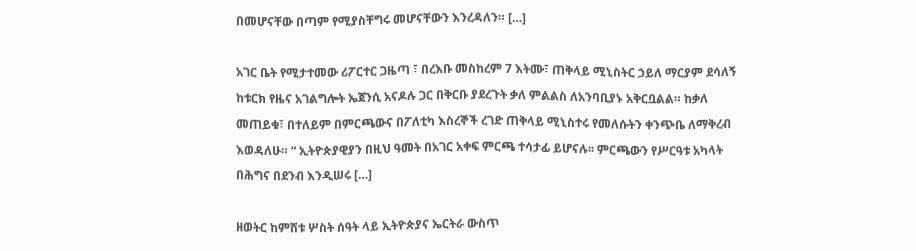በመሆናቸው በጣም የሚያስቸግሩ መሆናቸውን እንረዳለን። […]

አገር ቤት የሚታተመው ሪፖርተር ጋዜጣ ፣ በረእቡ መስከረም 7 እትሙ፣ ጠቅላይ ሚኒስትር ኃይለ ማርያም ደሳለኝ ከቱርክ የዜና አገልግሎት ኤጀንሲ አናዶሉ ጋር በቅርቡ ያደረጉት ቃለ ምልልስ ለአንባቢያኑ አቅርቧልል። ከቃለ መጠይቁ፣ በተለይም በምርጫውና በፖለቲካ እስረኞች ረገድ ጠቅላይ ሚኒስተሩ የመለሱትን ቀንጭቤ ለማቅረብ እወዳለሁ። “ ኢትዮጵያዊያን በዚህ ዓመት በአገር አቀፍ ምርጫ ተሳታፊ ይሆናሉ፡፡ ምርጫውን የሥርዓቱ አካላት በሕግና በደንብ እንዲሠሩ […]

ዘወትር ከምሽቱ ሦስት ሰዓት ላይ ኢትዮጵያና ኤርትራ ውስጥ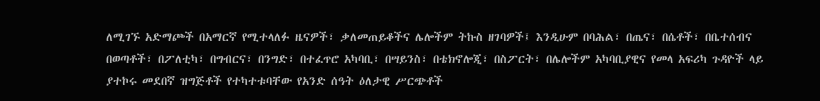ለሚገኙ አድማጮች በአማርኛ የሚተላለፉ ዜናዎች፣ ቃለመጠይቆችና ሌሎችም ትኩስ ዘገባዎች፤ እንዲሁም በባሕል፣ በጤና፣ በሴቶች፣ በቤተሰብና በወጣቶች፣ በፖለቲካ፣ በግብርና፣ በንግድ፣ በተፈጥሮ አካባቢ፣ በሣይንስ፣ በቴክኖሎጂ፣ በስፖርት፣ በሌሎችም አካባቢያዊና የመላ አፍሪካ ጉዳዮች ላይ ያተኮሩ መደበኛ ዝግጅቶች የተካተቱባቸው የአንድ ሰዓት ዕለታዊ ሥርጭቶች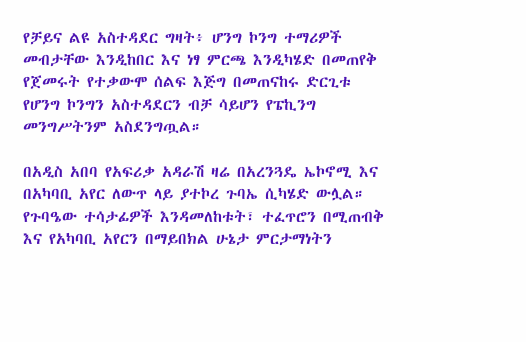የቻይና ልዩ አስተዳደር ግዛት፥ ሆንግ ኮንግ ተማሪዎች መብታቸው እንዲከበር እና ነፃ ምርጫ እንዲካሄድ በመጠየቅ የጀመሩት የተቃውሞ ሰልፍ እጅግ በመጠናከሩ ድርጊቱ የሆንግ ኮንግን አስተዳደርን ብቻ ሳይሆን የፔኪንግ መንግሥትንም አስደንግጧል።

በአዲስ አበባ የአፍሪቃ አዳራሽ ዛሬ በአረንጓዴ ኤኮኖሚ እና በአካባቢ አየር ለውጥ ላይ ያተኮረ ጉባኤ ሲካሄድ ውሏል። የጉባዔው ተሳታፊዎች እንዳመለከቱት፣ ተፈጥሮን በሚጠብቅ እና የአካባቢ አየርን በማይበክል ሁኔታ ምርታማነትን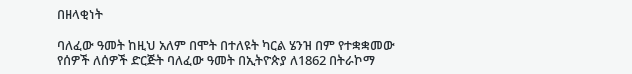በዘላቂነት

ባለፈው ዓመት ከዚህ አለም በሞት በተለዩት ካርል ሄንዝ በም የተቋቋመው የሰዎች ለሰዎች ድርጅት ባለፈው ዓመት በኢትዮጵያ ለ1862 በትራኮማ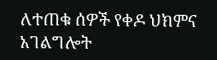ለተጠቁ ሰዎች የቀዶ ህክምና አገልግሎት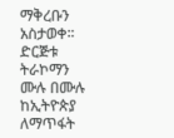ማቅረቡን አስታወቀ። ድርጅቱ ትራኮማን ሙሉ በሙሉ ከኢትዮጵያ ለማጥፋት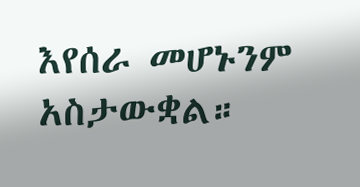እየሰራ መሆኑንም አስታውቋል።